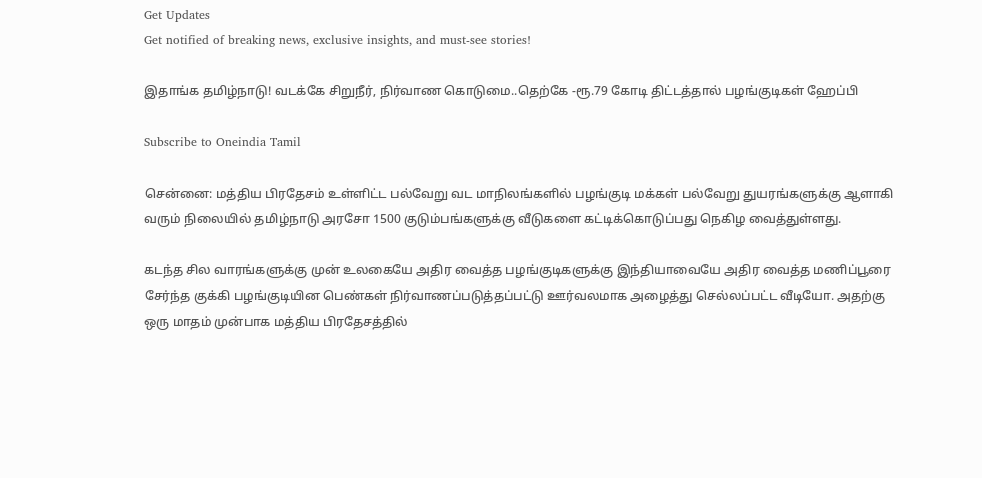Get Updates
Get notified of breaking news, exclusive insights, and must-see stories!

இதாங்க தமிழ்நாடு! வடக்கே சிறுநீர், நிர்வாண கொடுமை..தெற்கே -ரூ.79 கோடி திட்டத்தால் பழங்குடிகள் ஹேப்பி

Subscribe to Oneindia Tamil

சென்னை: மத்திய பிரதேசம் உள்ளிட்ட பல்வேறு வட மாநிலங்களில் பழங்குடி மக்கள் பல்வேறு துயரங்களுக்கு ஆளாகி வரும் நிலையில் தமிழ்நாடு அரசோ 1500 குடும்பங்களுக்கு வீடுகளை கட்டிக்கொடுப்பது நெகிழ வைத்துள்ளது.

கடந்த சில வாரங்களுக்கு முன் உலகையே அதிர வைத்த பழங்குடிகளுக்கு இந்தியாவையே அதிர வைத்த மணிப்பூரை சேர்ந்த குக்கி பழங்குடியின பெண்கள் நிர்வாணப்படுத்தப்பட்டு ஊர்வலமாக அழைத்து செல்லப்பட்ட வீடியோ. அதற்கு ஒரு மாதம் முன்பாக மத்திய பிரதேசத்தில்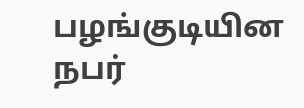பழங்குடியின நபர்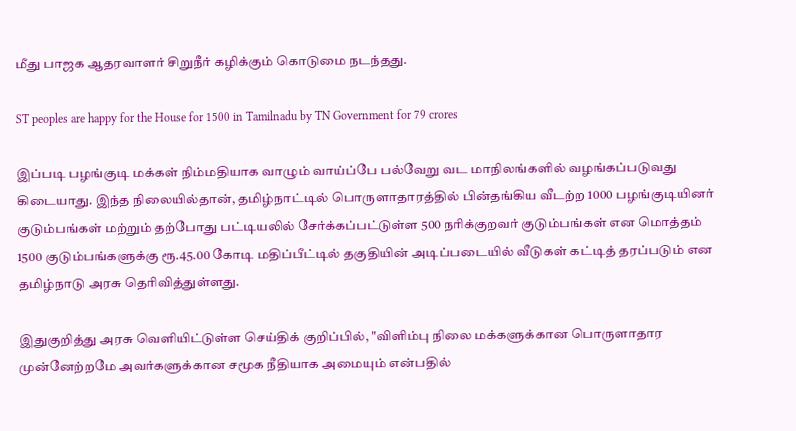மீது பாஜக ஆதரவாளர் சிறுநீர் கழிக்கும் கொடுமை நடந்தது.

ST peoples are happy for the House for 1500 in Tamilnadu by TN Government for 79 crores

இப்படி பழங்குடி மக்கள் நிம்மதியாக வாழும் வாய்ப்பே பல்வேறு வட மாநிலங்களில் வழங்கப்படுவது கிடையாது. இந்த நிலையில்தான், தமிழ்நாட்டில் பொருளாதாரத்தில் பின்தங்கிய வீடற்ற 1000 பழங்குடியினர் குடும்பங்கள் மற்றும் தற்போது பட்டியலில் சேர்க்கப்பட்டுள்ள 500 நரிக்குறவர் குடும்பங்கள் என மொத்தம் 1500 குடும்பங்களுக்கு ரூ.45.00 கோடி மதிப்பீட்டில் தகுதியின் அடிப்படையில் வீடுகள் கட்டித் தரப்படும் என தமிழ்நாடு அரசு தெரிவித்துள்ளது.

இதுகுறித்து அரசு வெளியிட்டுள்ள செய்திக் குறிப்பில், "விளிம்பு நிலை மக்களுக்கான பொருளாதார முன்னேற்றமே அவர்களுக்கான சமூக நீதியாக அமையும் என்பதில்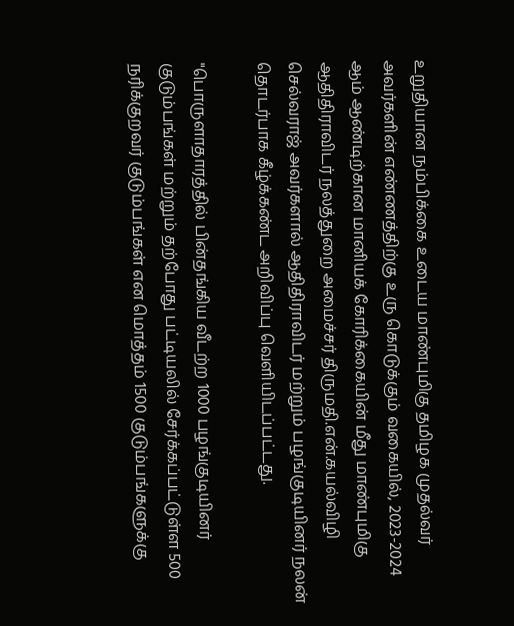உறுதியான நம்பிக்கை உடைய மாண்புமிகு தமிழக முதல்வர் அவர்களின் எண்ணத்திற்கு உரு கொடுக்கும் வகையில், 2023-2024 ஆம் ஆண்டிற்கான மானியக் கோரிக்கையின் மீது மாண்புமிகு ஆதிதிராவிடர் நலத்துறை அமைச்சர் திருமதி.என்.கயல்விழி செல்வராஜ் அவர்களால் ஆதிதிராவிடர் மற்றும் பழங்குடியினர் நலன் தொடர்பாக கீழ்க்கண்ட அறிவிப்பு வெளியிடப்பட்டது.

"பொருளாதாரத்தில் பின்தங்கிய வீடற்ற 1000 பழங்குடியினர் குடும்பங்கள் மற்றும் தற்போது பட்டியலில் சேர்க்கப்பட்டுள்ள 500 நரிக்குறவர் குடும்பங்கள் என மொத்தம் 1500 குடும்பங்களுக்கு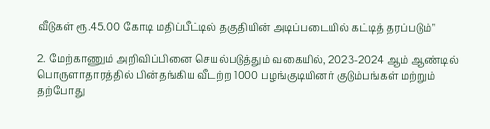வீடுகள் ரூ.45.00 கோடி மதிப்பீட்டில் தகுதியின் அடிப்படையில் கட்டித் தரப்படும்"

2. மேற்காணும் அறிவிப்பினை செயல்படுத்தும் வகையில், 2023-2024 ஆம் ஆண்டில் பொருளாதாரத்தில் பின்தங்கிய வீடற்ற 1000 பழங்குடியினர் குடும்பங்கள் மற்றும் தற்போது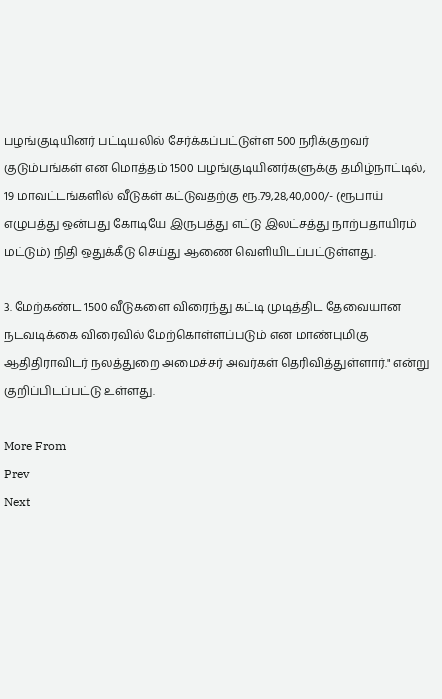பழங்குடியினர் பட்டியலில் சேர்க்கப்பட்டுள்ள 500 நரிக்குறவர் குடும்பங்கள் என மொத்தம் 1500 பழங்குடியினர்களுக்கு தமிழ்நாட்டில், 19 மாவட்டங்களில் வீடுகள் கட்டுவதற்கு ரூ.79,28,40,000/- (ரூபாய் எழுபத்து ஒன்பது கோடியே இருபத்து எட்டு இலட்சத்து நாற்பதாயிரம் மட்டும்) நிதி ஒதுக்கீடு செய்து ஆணை வெளியிடப்பட்டுள்ளது.

3. மேற்கண்ட 1500 வீடுகளை விரைந்து கட்டி முடித்திட தேவையான நடவடிக்கை விரைவில் மேற்கொள்ளப்படும் என மாண்புமிகு ஆதிதிராவிடர் நலத்துறை அமைச்சர் அவர்கள் தெரிவித்துள்ளார்." என்று குறிப்பிடப்பட்டு உள்ளது.

More From
Prev
Next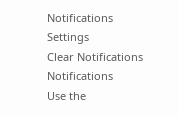Notifications
Settings
Clear Notifications
Notifications
Use the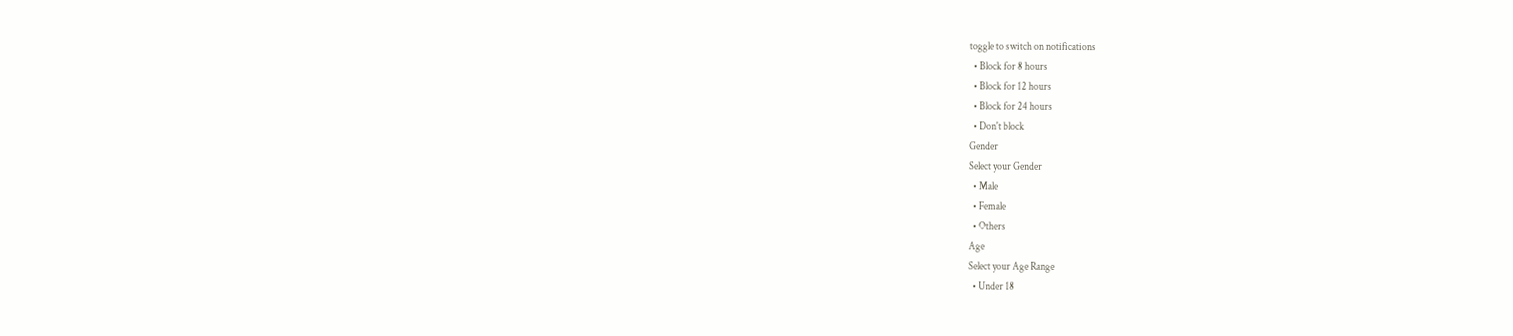toggle to switch on notifications
  • Block for 8 hours
  • Block for 12 hours
  • Block for 24 hours
  • Don't block
Gender
Select your Gender
  • Male
  • Female
  • Others
Age
Select your Age Range
  • Under 18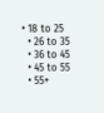• 18 to 25
  • 26 to 35
  • 36 to 45
  • 45 to 55
  • 55+